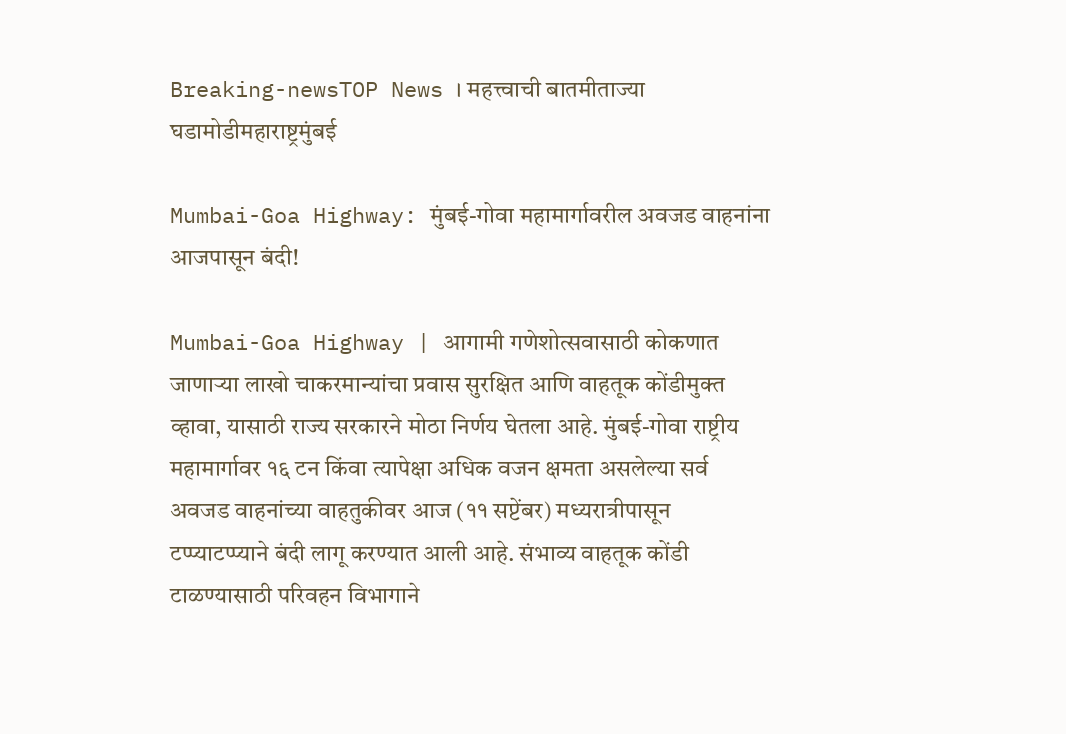Breaking-newsTOP News । महत्त्वाची बातमीताज्या घडामोडीमहाराष्ट्रमुंबई

Mumbai-Goa Highway: मुंबई-गोवा महामार्गावरील अवजड वाहनांना आजपासून बंदी!

Mumbai-Goa Highway | आगामी गणेशोत्सवासाठी कोकणात जाणाऱ्या लाखो चाकरमान्यांचा प्रवास सुरक्षित आणि वाहतूक कोंडीमुक्त व्हावा, यासाठी राज्य सरकारने मोठा निर्णय घेतला आहे. मुंबई-गोवा राष्ट्रीय महामार्गावर १६ टन किंवा त्यापेक्षा अधिक वजन क्षमता असलेल्या सर्व अवजड वाहनांच्या वाहतुकीवर आज (११ सप्टेंबर) मध्यरात्रीपासून टप्प्याटप्प्याने बंदी लागू करण्यात आली आहे. संभाव्य वाहतूक कोंडी टाळण्यासाठी परिवहन विभागाने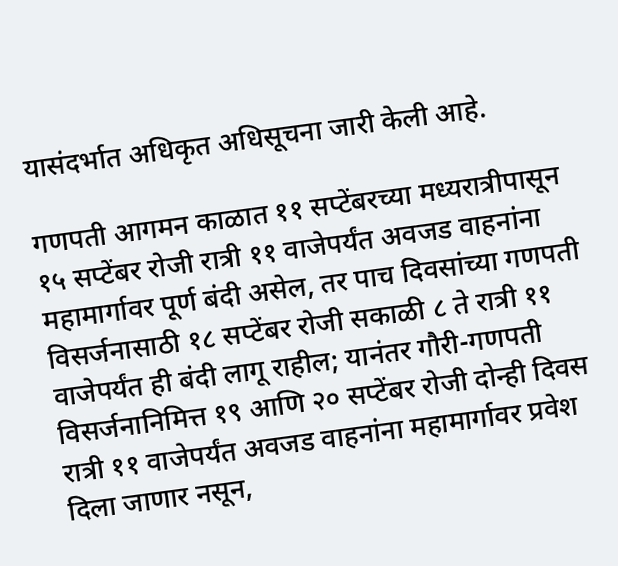यासंदर्भात अधिकृत अधिसूचना जारी केली आहे.

गणपती आगमन काळात ११ सप्टेंबरच्या मध्यरात्रीपासून १५ सप्टेंबर रोजी रात्री ११ वाजेपर्यंत अवजड वाहनांना महामार्गावर पूर्ण बंदी असेल, तर पाच दिवसांच्या गणपती विसर्जनासाठी १८ सप्टेंबर रोजी सकाळी ८ ते रात्री ११ वाजेपर्यंत ही बंदी लागू राहील; यानंतर गौरी-गणपती विसर्जनानिमित्त १९ आणि २० सप्टेंबर रोजी दोन्ही दिवस रात्री ११ वाजेपर्यंत अवजड वाहनांना महामार्गावर प्रवेश दिला जाणार नसून,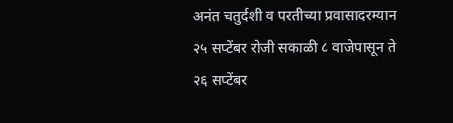अनंत चतुर्दशी व परतीच्या प्रवासादरम्यान २५ सप्टेंबर रोजी सकाळी ८ वाजेपासून ते २६ सप्टेंबर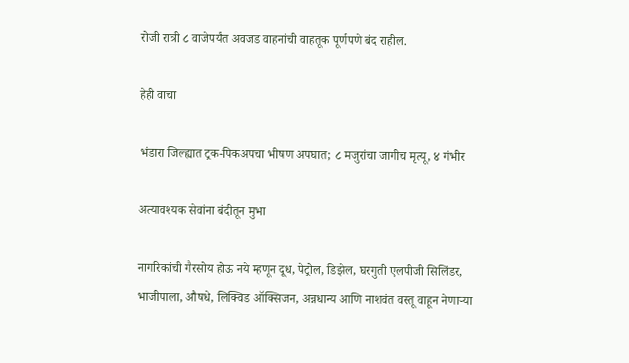रोजी रात्री ८ वाजेपर्यंत अवजड वाहनांची वाहतूक पूर्णपणे बंद राहील.

हेही वाचा

भंडारा जिल्ह्यात ट्रक-पिकअपचा भीषण अपघात; ८ मजुरांचा जागीच मृत्यू, ४ गंभीर

अत्यावश्यक सेवांना बंदीतून मुभा

नागरिकांची गैरसोय होऊ नये म्हणून दूध, पेट्रोल, डिझेल, घरगुती एलपीजी सिलिंडर, भाजीपाला, औषधे, लिक्विड ऑक्सिजन, अन्नधान्य आणि नाशवंत वस्तू वाहून नेणाऱ्या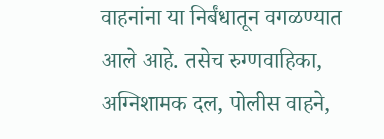वाहनांना या निर्बंधातून वगळण्यात आले आहे. तसेच रुग्णवाहिका, अग्निशामक दल, पोलीस वाहने,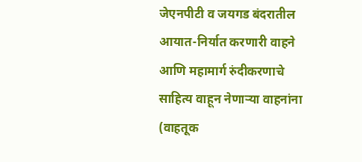जेएनपीटी व जयगड बंदरातील आयात-निर्यात करणारी वाहने आणि महामार्ग रुंदीकरणाचे साहित्य वाहून नेणाऱ्या वाहनांना (वाहतूक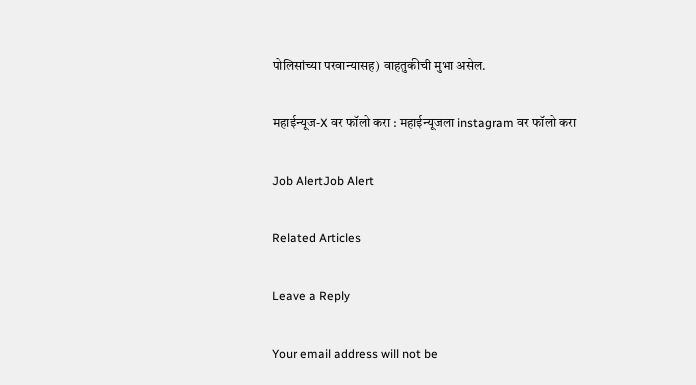पोलिसांच्या परवान्यासह) वाहतुकीची मुभा असेल.

महाईन्यूज-X वर फॉलो करा : महाईन्यूजला instagram वर फॉलो करा

Job AlertJob Alert

Related Articles

Leave a Reply

Your email address will not be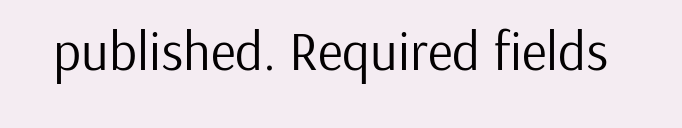published. Required fields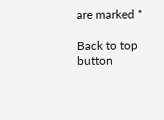are marked *

Back to top button